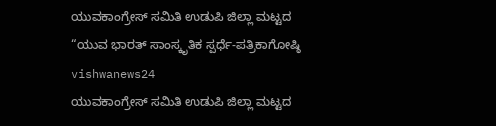ಯುವಕಾಂಗ್ರೇಸ್ ಸಮಿತಿ ಉಡುಪಿ ಜಿಲ್ಲಾ ಮಟ್ಟದ “ಯುವ ಭಾರತ್ ಸಾಂಸ್ಕೃತಿಕ ಸ್ಪರ್ಧೆ-ಪತ್ರಿಕಾಗೋಷ್ಠಿ vishwanews24
ಯುವಕಾಂಗ್ರೇಸ್ ಸಮಿತಿ ಉಡುಪಿ ಜಿಲ್ಲಾ ಮಟ್ಟದ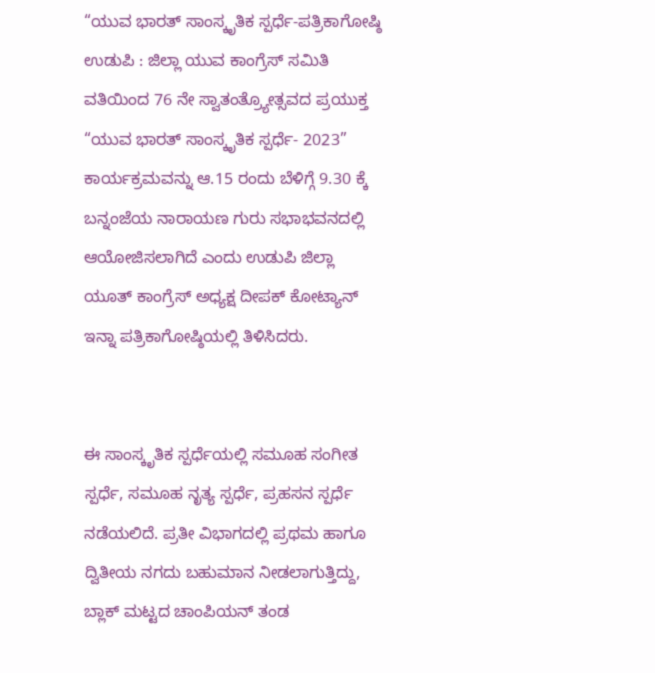“ಯುವ ಭಾರತ್ ಸಾಂಸ್ಕೃತಿಕ ಸ್ಪರ್ಧೆ-ಪತ್ರಿಕಾಗೋಷ್ಠಿ
ಉಡುಪಿ : ಜಿಲ್ಲಾ ಯುವ ಕಾಂಗ್ರೆಸ್ ಸಮಿತಿ ವತಿಯಿಂದ 76 ನೇ ಸ್ವಾತಂತ್ರ್ಯೋತ್ಸವದ ಪ್ರಯುಕ್ತ “ಯುವ ಭಾರತ್ ಸಾಂಸ್ಕೃತಿಕ ಸ್ಪರ್ಧೆ- 2023” ಕಾರ್ಯಕ್ರಮವನ್ನು ಆ.15 ರಂದು ಬೆಳಿಗ್ಗೆ 9.30 ಕ್ಕೆ ಬನ್ನಂಜೆಯ ನಾರಾಯಣ ಗುರು ಸಭಾಭವನದಲ್ಲಿ ಆಯೋಜಿಸಲಾಗಿದೆ ಎಂದು ಉಡುಪಿ ಜಿಲ್ಲಾ ಯೂತ್ ಕಾಂಗ್ರೆಸ್ ಅಧ್ಯಕ್ಷ ದೀಪಕ್ ಕೋಟ್ಯಾನ್ ಇನ್ನಾ ಪತ್ರಿಕಾಗೋಷ್ಠಿಯಲ್ಲಿ ತಿಳಿಸಿದರು.


ಈ ಸಾಂಸ್ಕೃತಿಕ ಸ್ಪರ್ಧೆಯಲ್ಲಿ ಸಮೂಹ ಸಂಗೀತ ಸ್ಪರ್ಧೆ, ಸಮೂಹ ನೃತ್ಯ ಸ್ಪರ್ಧೆ, ಪ್ರಹಸನ ಸ್ಪರ್ಧೆ ನಡೆಯಲಿದೆ. ಪ್ರತೀ ವಿಭಾಗದಲ್ಲಿ ಪ್ರಥಮ ಹಾಗೂ ದ್ವಿತೀಯ ನಗದು ಬಹುಮಾನ ನೀಡಲಾಗುತ್ತಿದ್ದು, ಬ್ಲಾಕ್ ಮಟ್ಟದ ಚಾಂಪಿಯನ್ ತಂಡ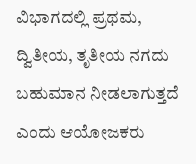ವಿಭಾಗದಲ್ಲಿ ಪ್ರಥಮ, ದ್ವಿತೀಯ, ತೃತೀಯ ನಗದು ಬಹುಮಾನ ನೀಡಲಾಗುತ್ತದೆ ಎಂದು ಆಯೋಜಕರು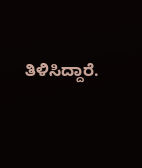ತಿಳಿಸಿದ್ದಾರೆ.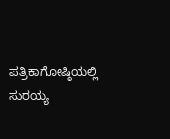ಪತ್ರಿಕಾಗೋಷ್ಠಿಯಲ್ಲಿ ಸುರಯ್ಯ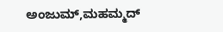ಅಂಜುಮ್,ಮಹಮ್ಮದ್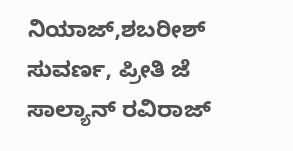ನಿಯಾಜ್,ಶಬರೀಶ್ ಸುವರ್ಣ, ಪ್ರೀತಿ ಜೆ ಸಾಲ್ಯಾನ್ ರವಿರಾಜ್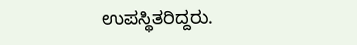ಉಪಸ್ಥಿತರಿದ್ದರು.